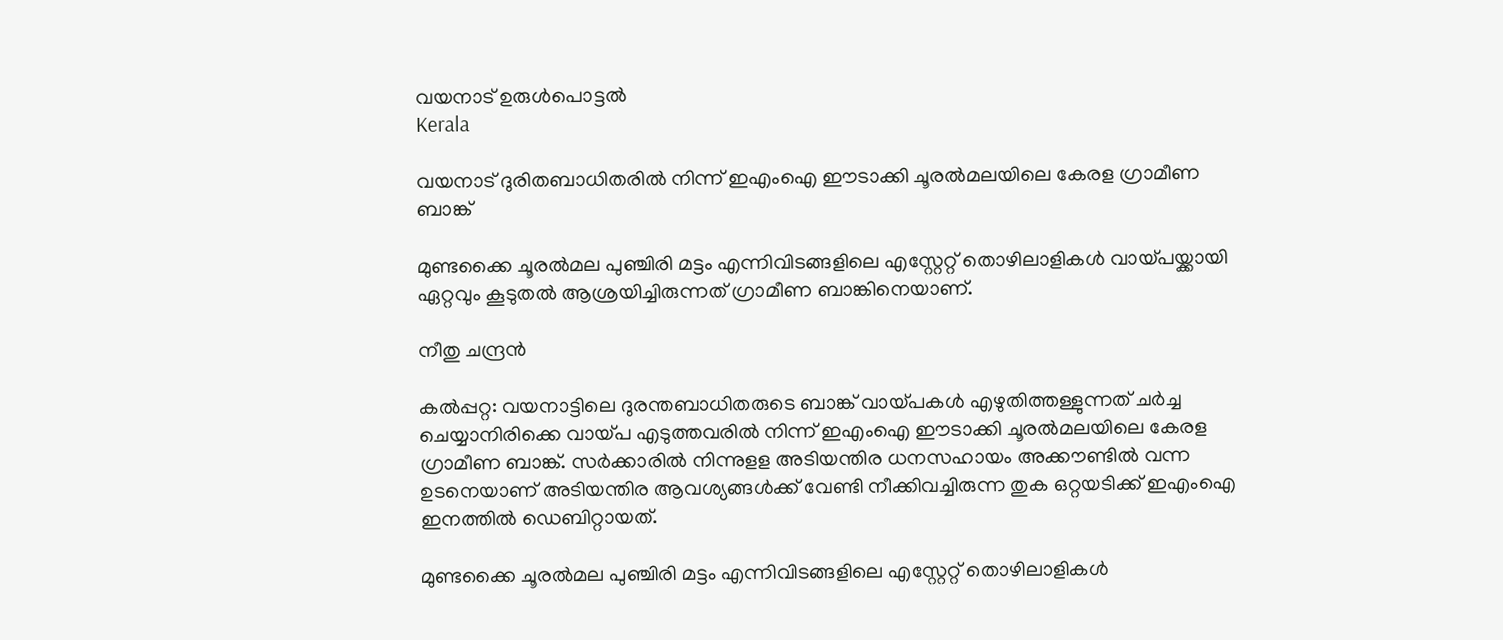വയനാട് ഉരുൾപൊട്ടൽ
Kerala

വയനാട് ദുരിതബാധിതരിൽ നിന്ന് ഇഎംഐ ഈടാക്കി ചൂരൽമലയിലെ കേരള ഗ്രാമീണ ബാങ്ക്

മുണ്ടക്കൈ ചൂരൽമല പുഞ്ചിരി മട്ടം എന്നിവിടങ്ങളിലെ എസ്റ്റേറ്റ് തൊഴിലാളികൾ വായ്പയ്ക്കായി ഏറ്റവും കൂടുതൽ ആശ്രയിച്ചിരുന്നത് ഗ്രാമീണ ബാങ്കിനെയാണ്.

നീതു ചന്ദ്രൻ

കൽപ്പറ്റ: വയനാട്ടിലെ ദുരന്തബാധിതരുടെ ബാങ്ക് വായ്പകൾ എഴുതിത്തള്ളുന്നത് ചർച്ച ചെയ്യാനിരിക്കെ വായ്പ എടുത്തവരിൽ നിന്ന് ഇഎംഐ ഈടാക്കി ചൂരൽമലയിലെ കേരള ഗ്രാമീണ ബാങ്ക്. സർക്കാരിൽ നിന്നുളള അടിയന്തിര ധനസഹായം അക്കൗണ്ടിൽ വന്ന ഉടനെയാണ് അടിയന്തിര ആവശ്യങ്ങൾക്ക് വേണ്ടി നീക്കിവച്ചിരുന്ന തുക ഒറ്റയടിക്ക് ഇഎംഐ ഇനത്തിൽ ഡെബിറ്റായത്.

മുണ്ടക്കൈ ചൂരൽമല പുഞ്ചിരി മട്ടം എന്നിവിടങ്ങളിലെ എസ്റ്റേറ്റ് തൊഴിലാളികൾ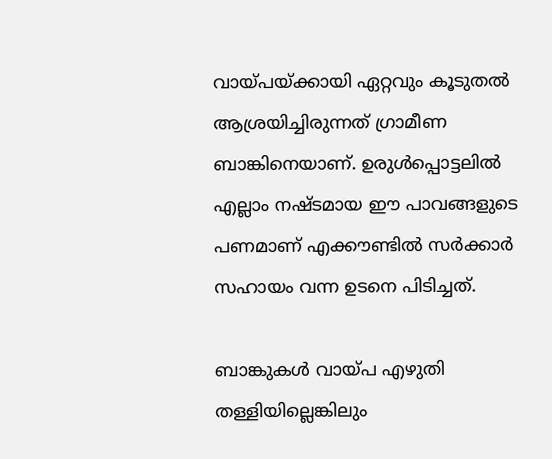വായ്പയ്ക്കായി ഏറ്റവും കൂടുതൽ ആശ്രയിച്ചിരുന്നത് ഗ്രാമീണ ബാങ്കിനെയാണ്. ഉരുൾപ്പൊട്ടലിൽ എല്ലാം നഷ്ടമായ ഈ പാവങ്ങളുടെ പണമാണ് എക്കൗണ്ടിൽ സർക്കാർ സഹായം വന്ന ഉടനെ പിടിച്ചത്.

ബാങ്കുകൾ വായ്പ എഴുതി തള്ളിയില്ലെങ്കിലും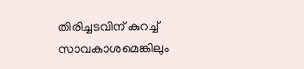തിരിച്ചടവിന് കുറച്ച് സാവകാശമെങ്കിലും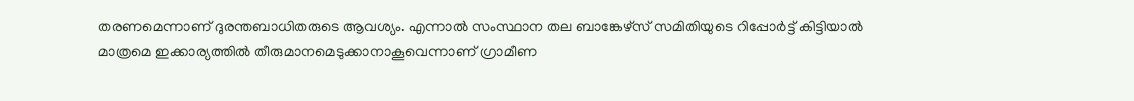തരണമെന്നാണ് ദുരന്തബാധിതരുടെ ആവശ്യം. എന്നാൽ സംസ്ഥാന തല ബാങ്കേഴ്സ് സമിതിയുടെ റിപ്പോർട്ട് കിട്ടിയാൽ മാത്രമെ ഇക്കാര്യത്തിൽ തീരുമാനമെടുക്കാനാകൂവെന്നാണ് ഗ്രാമീണ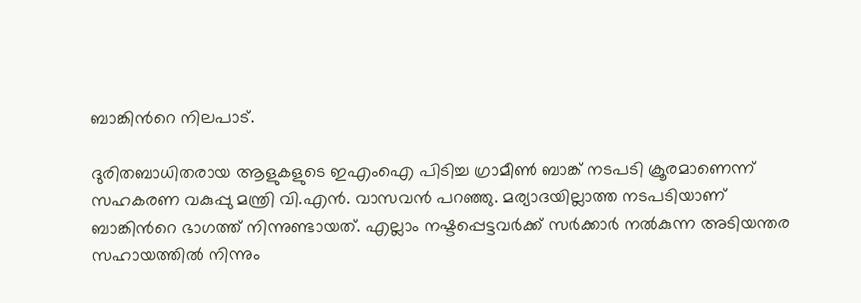ബാങ്കിന്‍റെ നിലപാട്.

ദുരിതബാധിതരായ ആളുകളുടെ ഇഎംഐ പിടിച്ച ഗ്രാമീൺ ബാങ്ക് നടപടി ക്രൂരമാണെന്ന് സഹകരണ വകുപ്പു മന്ത്രി വി‌.എൻ. വാസവൻ പറഞ്ഞു. മര്യാദയില്ലാത്ത നടപടിയാണ് ബാങ്കിന്‍റെ ഭാഗത്ത് നിന്നുണ്ടായത്. എല്ലാം നഷ്ടപ്പെട്ടവർക്ക് സർക്കാർ നൽകുന്ന അടിയന്തര സഹായത്തിൽ നിന്നും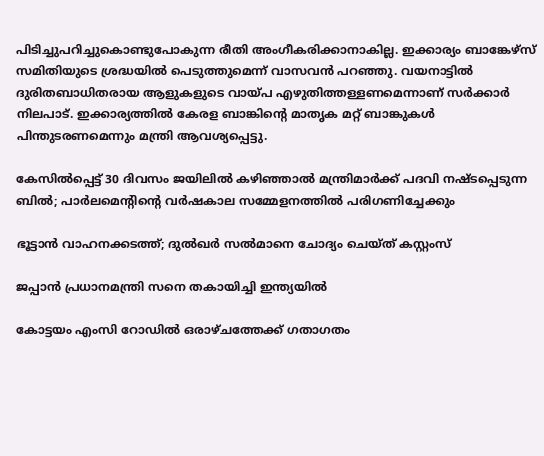പിടിച്ചുപറിച്ചുകൊണ്ടുപോകുന്ന രീതി അംഗീകരിക്കാനാകില്ല. ഇക്കാര്യം ബാങ്കേഴ്സ് സമിതിയുടെ ശ്രദ്ധയിൽ പെടുത്തുമെന്ന് വാസവൻ പറഞ്ഞു. വയനാട്ടിൽ ദുരിതബാധിതരായ ആളുകളുടെ വായ്പ എഴുതിത്തള്ളണമെന്നാണ് സർക്കാർ നിലപാട്. ഇക്കാര്യത്തിൽ കേരള ബാങ്കിന്‍റെ മാതൃക മറ്റ് ബാങ്കുകൾ പിന്തുടരണമെന്നും മന്ത്രി ആവശ്യപ്പെട്ടു.

കേസില്‍പ്പെട്ട് 30 ദിവസം ജയിലില്‍ കഴിഞ്ഞാല്‍ മന്ത്രിമാര്‍ക്ക് പദവി നഷ്ടപ്പെടുന്ന ബില്‍; പാര്‍ലമെന്റിന്റെ വര്‍ഷകാല സമ്മേളനത്തില്‍ പരിഗണിച്ചേക്കും

ഭൂട്ടാന്‍ വാഹനക്കടത്ത്; ദുല്‍ഖര്‍ സല്‍മാനെ ചോദ്യം ചെയ്ത് കസ്റ്റംസ്

ജപ്പാന്‍ പ്രധാനമന്ത്രി സനെ തകായിച്ചി ഇന്ത്യയില്‍

കോട്ടയം എംസി റോഡില്‍ ഒരാഴ്ചത്തേക്ക് ഗതാഗതം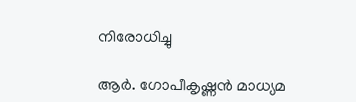നിരോധിച്ചു

ആര്‍. ഗോപീകൃഷ്ണന്‍ മാധ്യമ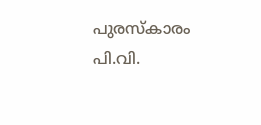പുരസ്‌കാരം പി.വി.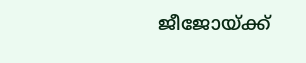ജീജോയ്ക്ക്